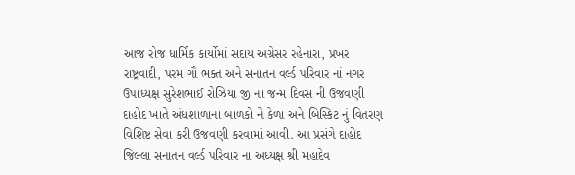આજ રોજ ધાર્મિક કાર્યોમાં સદાય અગ્રેસર રહેનારા, પ્રખર રાષ્ટ્રવાદી, પરમ ગૌ ભક્ત અને સનાતન વર્લ્ડ પરિવાર નાં નગર ઉપાધ્યક્ષ સુરેશભાઈ રોઝિયા જી ના જન્મ દિવસ ની ઉજવણી દાહોદ ખાતે અંધશાળાના બાળકો ને કેળા અને બિસ્કિટ નું વિતરણ વિશિષ્ટ સેવા કરી ઉજવણી કરવામાં આવી. આ પ્રસંગે દાહોદ જિલ્લા સનાતન વર્લ્ડ પરિવાર ના અધ્યક્ષ શ્રી મહાદેવ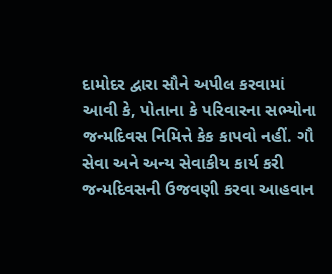દામોદર દ્વારા સૌને અપીલ કરવામાં આવી કે, પોતાના કે પરિવારના સભ્યોના જન્મદિવસ નિમિત્તે કેક કાપવો નહીં. ગૌ સેવા અને અન્ય સેવાકીય કાર્ય કરી જન્મદિવસની ઉજવણી કરવા આહવાન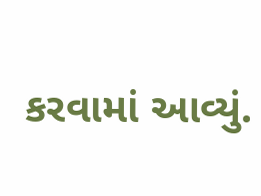કરવામાં આવ્યું.